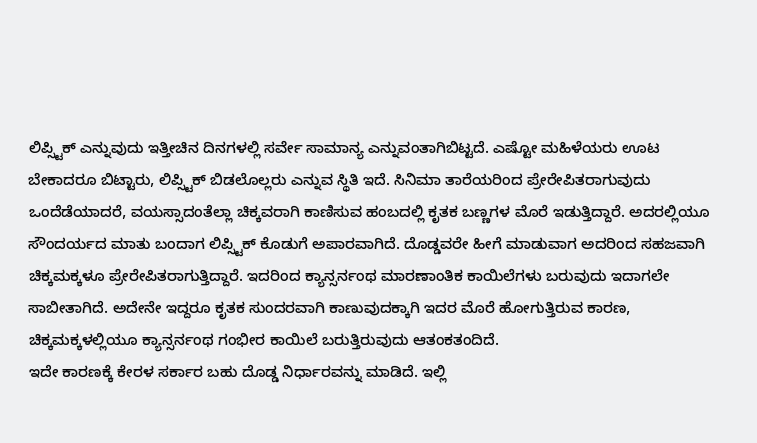ಲಿಪ್ಸ್ಟಿಕ್ ಎನ್ನುವುದು ಇತ್ತೀಚಿನ ದಿನಗಳಲ್ಲಿ ಸರ್ವೇ ಸಾಮಾನ್ಯ ಎನ್ನುವಂತಾಗಿಬಿಟ್ಟದೆ. ಎಷ್ಟೋ ಮಹಿಳೆಯರು ಊಟ ಬೇಕಾದರೂ ಬಿಟ್ಟಾರು, ಲಿಪ್ಸ್ಟಿಕ್ ಬಿಡಲೊಲ್ಲರು ಎನ್ನುವ ಸ್ಥಿತಿ ಇದೆ. ಸಿನಿಮಾ ತಾರೆಯರಿಂದ ಪ್ರೇರೇಪಿತರಾಗುವುದು ಒಂದೆಡೆಯಾದರೆ, ವಯಸ್ಸಾದಂತೆಲ್ಲಾ ಚಿಕ್ಕವರಾಗಿ ಕಾಣಿಸುವ ಹಂಬದಲ್ಲಿ ಕೃತಕ ಬಣ್ಣಗಳ ಮೊರೆ ಇಡುತ್ತಿದ್ದಾರೆ. ಅದರಲ್ಲಿಯೂ ಸೌಂದರ್ಯದ ಮಾತು ಬಂದಾಗ ಲಿಪ್ಸ್ಟಿಕ್ ಕೊಡುಗೆ ಅಪಾರವಾಗಿದೆ. ದೊಡ್ಡವರೇ ಹೀಗೆ ಮಾಡುವಾಗ ಅದರಿಂದ ಸಹಜವಾಗಿ ಚಿಕ್ಕಮಕ್ಕಳೂ ಪ್ರೇರೇಪಿತರಾಗುತ್ತಿದ್ದಾರೆ. ಇದರಿಂದ ಕ್ಯಾನ್ಸರ್ನಂಥ ಮಾರಣಾಂತಿಕ ಕಾಯಿಲೆಗಳು ಬರುವುದು ಇದಾಗಲೇ ಸಾಬೀತಾಗಿದೆ. ಅದೇನೇ ಇದ್ದರೂ ಕೃತಕ ಸುಂದರವಾಗಿ ಕಾಣುವುದಕ್ಕಾಗಿ ಇದರ ಮೊರೆ ಹೋಗುತ್ತಿರುವ ಕಾರಣ, ಚಿಕ್ಕಮಕ್ಕಳಲ್ಲಿಯೂ ಕ್ಯಾನ್ಸರ್ನಂಥ ಗಂಭೀರ ಕಾಯಿಲೆ ಬರುತ್ತಿರುವುದು ಆತಂಕತಂದಿದೆ.
ಇದೇ ಕಾರಣಕ್ಕೆ ಕೇರಳ ಸರ್ಕಾರ ಬಹು ದೊಡ್ಡ ನಿರ್ಧಾರವನ್ನು ಮಾಡಿದೆ. ಇಲ್ಲಿ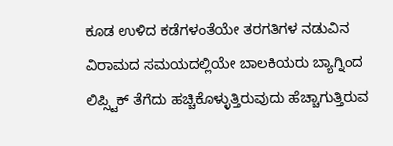ಕೂಡ ಉಳಿದ ಕಡೆಗಳಂತೆಯೇ ತರಗತಿಗಳ ನಡುವಿನ ವಿರಾಮದ ಸಮಯದಲ್ಲಿಯೇ ಬಾಲಕಿಯರು ಬ್ಯಾಗ್ನಿಂದ ಲಿಪ್ಸ್ಟಿಕ್ ತೆಗೆದು ಹಚ್ಚಿಕೊಳ್ಳುತ್ತಿರುವುದು ಹೆಚ್ಚಾಗುತ್ತಿರುವ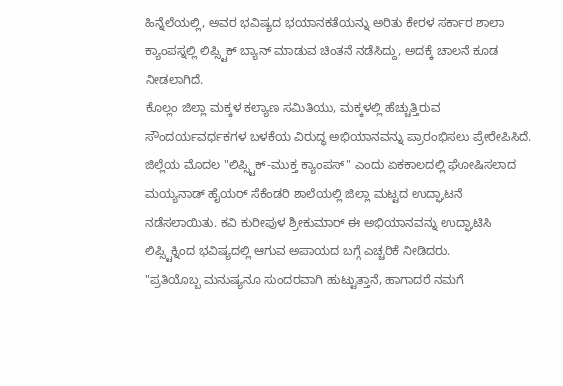ಹಿನ್ನೆಲೆಯಲ್ಲಿ, ಅವರ ಭವಿಷ್ಯದ ಭಯಾನಕತೆಯನ್ನು ಅರಿತು ಕೇರಳ ಸರ್ಕಾರ ಶಾಲಾ ಕ್ಯಾಂಪಸ್ನಲ್ಲಿ ಲಿಪ್ಸ್ಟಿಕ್ ಬ್ಯಾನ್ ಮಾಡುವ ಚಿಂತನೆ ನಡೆಸಿದ್ದು, ಅದಕ್ಕೆ ಚಾಲನೆ ಕೂಡ ನೀಡಲಾಗಿದೆ.
ಕೊಲ್ಲಂ ಜಿಲ್ಲಾ ಮಕ್ಕಳ ಕಲ್ಯಾಣ ಸಮಿತಿಯು, ಮಕ್ಕಳಲ್ಲಿ ಹೆಚ್ಚುತ್ತಿರುವ ಸೌಂದರ್ಯವರ್ಧಕಗಳ ಬಳಕೆಯ ವಿರುದ್ಧ ಅಭಿಯಾನವನ್ನು ಪ್ರಾರಂಭಿಸಲು ಪ್ರೇರೇಪಿಸಿದೆ. ಜಿಲ್ಲೆಯ ಮೊದಲ "ಲಿಪ್ಸ್ಟಿಕ್-ಮುಕ್ತ ಕ್ಯಾಂಪಸ್" ಎಂದು ಏಕಕಾಲದಲ್ಲಿ ಘೋಷಿಸಲಾದ ಮಯ್ಯನಾಡ್ ಹೈಯರ್ ಸೆಕೆಂಡರಿ ಶಾಲೆಯಲ್ಲಿ ಜಿಲ್ಲಾ ಮಟ್ಟದ ಉದ್ಘಾಟನೆ ನಡೆಸಲಾಯಿತು. ಕವಿ ಕುರೀಪುಳ ಶ್ರೀಕುಮಾರ್ ಈ ಅಭಿಯಾನವನ್ನು ಉದ್ಘಾಟಿಸಿ ಲಿಪ್ಸ್ಟಿಕ್ನಿಂದ ಭವಿಷ್ಯದಲ್ಲಿ ಆಗುವ ಅಪಾಯದ ಬಗ್ಗೆ ಎಚ್ಚರಿಕೆ ನೀಡಿದರು.
"ಪ್ರತಿಯೊಬ್ಬ ಮನುಷ್ಯನೂ ಸುಂದರವಾಗಿ ಹುಟ್ಟುತ್ತಾನೆ, ಹಾಗಾದರೆ ನಮಗೆ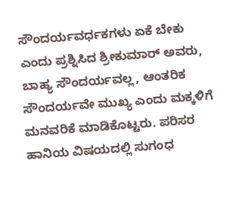ಸೌಂದರ್ಯವರ್ಧಕಗಳು ಏಕೆ ಬೇಕು ಎಂದು ಪ್ರಶ್ನಿಸಿದ ಶ್ರೀಕುಮಾರ್ ಅವರು, ಬಾಹ್ಯ ಸೌಂದರ್ಯವಲ್ಲ, ಆಂತರಿಕ ಸೌಂದರ್ಯವೇ ಮುಖ್ಯ ಎಂದು ಮಕ್ಕಳಿಗೆ ಮನವರಿಕೆ ಮಾಡಿಕೊಟ್ಟರು. ಪರಿಸರ ಹಾನಿಯ ವಿಷಯದಲ್ಲಿ ಸುಗಂಧ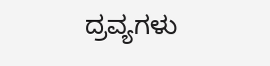ದ್ರವ್ಯಗಳು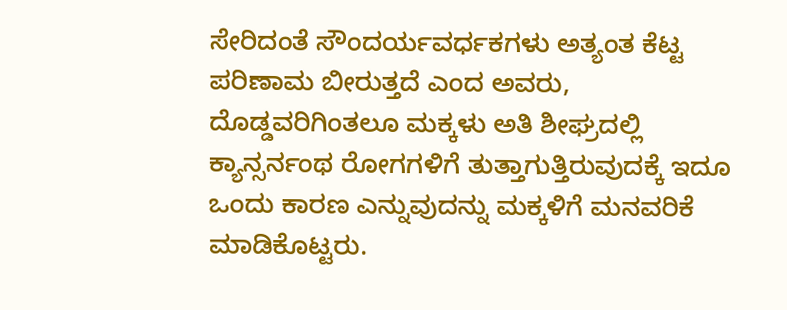ಸೇರಿದಂತೆ ಸೌಂದರ್ಯವರ್ಧಕಗಳು ಅತ್ಯಂತ ಕೆಟ್ಟ ಪರಿಣಾಮ ಬೀರುತ್ತದೆ ಎಂದ ಅವರು, ದೊಡ್ಡವರಿಗಿಂತಲೂ ಮಕ್ಕಳು ಅತಿ ಶೀಘ್ರದಲ್ಲಿ ಕ್ಯಾನ್ಸರ್ನಂಥ ರೋಗಗಳಿಗೆ ತುತ್ತಾಗುತ್ತಿರುವುದಕ್ಕೆ ಇದೂ ಒಂದು ಕಾರಣ ಎನ್ನುವುದನ್ನು ಮಕ್ಕಳಿಗೆ ಮನವರಿಕೆ ಮಾಡಿಕೊಟ್ಟರು.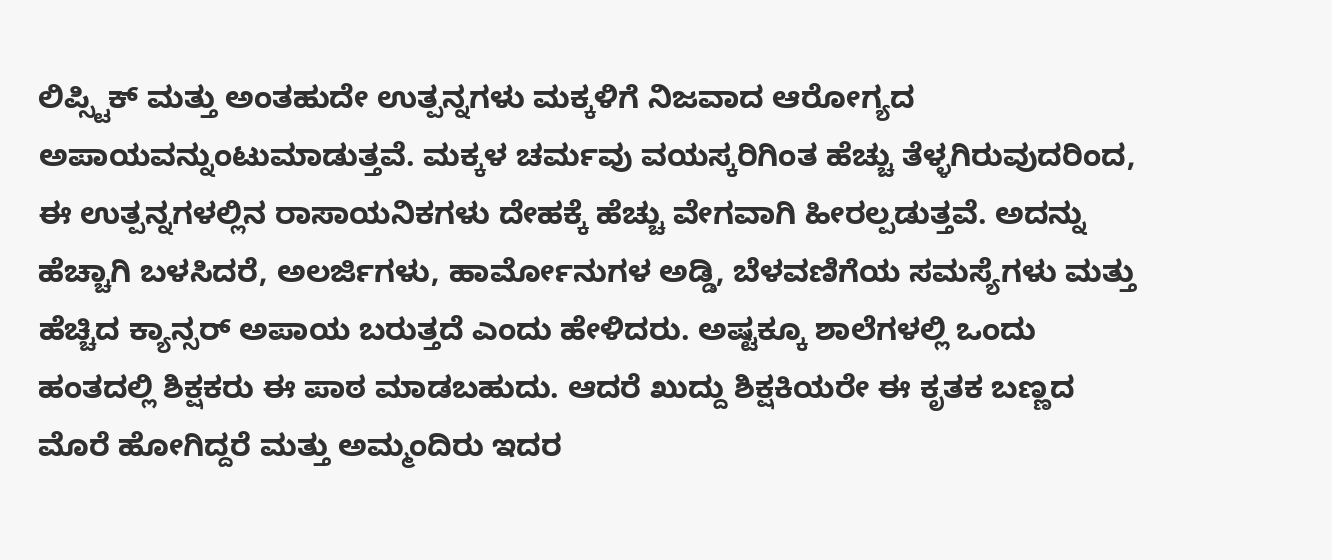ಲಿಪ್ಸ್ಟಿಕ್ ಮತ್ತು ಅಂತಹುದೇ ಉತ್ಪನ್ನಗಳು ಮಕ್ಕಳಿಗೆ ನಿಜವಾದ ಆರೋಗ್ಯದ ಅಪಾಯವನ್ನುಂಟುಮಾಡುತ್ತವೆ. ಮಕ್ಕಳ ಚರ್ಮವು ವಯಸ್ಕರಿಗಿಂತ ಹೆಚ್ಚು ತೆಳ್ಳಗಿರುವುದರಿಂದ, ಈ ಉತ್ಪನ್ನಗಳಲ್ಲಿನ ರಾಸಾಯನಿಕಗಳು ದೇಹಕ್ಕೆ ಹೆಚ್ಚು ವೇಗವಾಗಿ ಹೀರಲ್ಪಡುತ್ತವೆ. ಅದನ್ನು ಹೆಚ್ಚಾಗಿ ಬಳಸಿದರೆ, ಅಲರ್ಜಿಗಳು, ಹಾರ್ಮೋನುಗಳ ಅಡ್ಡಿ, ಬೆಳವಣಿಗೆಯ ಸಮಸ್ಯೆಗಳು ಮತ್ತು ಹೆಚ್ಚಿದ ಕ್ಯಾನ್ಸರ್ ಅಪಾಯ ಬರುತ್ತದೆ ಎಂದು ಹೇಳಿದರು. ಅಷ್ಟಕ್ಕೂ ಶಾಲೆಗಳಲ್ಲಿ ಒಂದು ಹಂತದಲ್ಲಿ ಶಿಕ್ಷಕರು ಈ ಪಾಠ ಮಾಡಬಹುದು. ಆದರೆ ಖುದ್ದು ಶಿಕ್ಷಕಿಯರೇ ಈ ಕೃತಕ ಬಣ್ಣದ ಮೊರೆ ಹೋಗಿದ್ದರೆ ಮತ್ತು ಅಮ್ಮಂದಿರು ಇದರ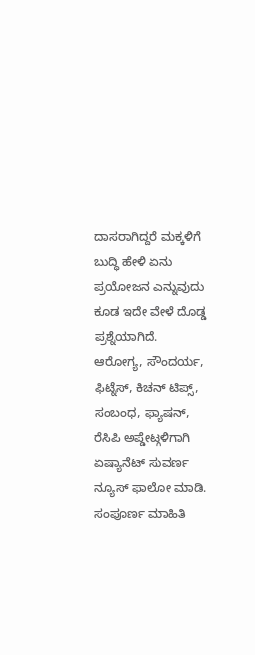ದಾಸರಾಗಿದ್ದರೆ ಮಕ್ಕಳಿಗೆ ಬುದ್ಧಿ ಹೇಳಿ ಏನು ಪ್ರಯೋಜನ ಎನ್ನುವುದು ಕೂಡ ಇದೇ ವೇಳೆ ದೊಡ್ಡ ಪ್ರಶ್ನೆಯಾಗಿದೆ.
ಆರೋಗ್ಯ, ಸೌಂದರ್ಯ, ಫಿಟ್ನೆಸ್, ಕಿಚನ್ ಟಿಪ್ಸ್, ಸಂಬಂಧ, ಫ್ಯಾಷನ್, ರೆಸಿಪಿ ಅಪ್ಡೇಟ್ಗಳಿಗಾಗಿ ಏಷ್ಯಾನೆಟ್ ಸುವರ್ಣ ನ್ಯೂಸ್ ಫಾಲೋ ಮಾಡಿ. ಸಂಪೂರ್ಣ ಮಾಹಿತಿ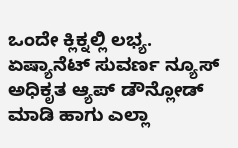ಒಂದೇ ಕ್ಲಿಕ್ನಲ್ಲಿ ಲಭ್ಯ. ಏಷ್ಯಾನೆಟ್ ಸುವರ್ಣ ನ್ಯೂಸ್ ಅಧಿಕೃತ ಆ್ಯಪ್ ಡೌನ್ಲೋಡ್ ಮಾಡಿ ಹಾಗು ಎಲ್ಲಾ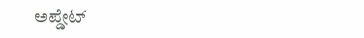ಅಪ್ಡೇಟ್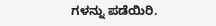ಗಳನ್ನು ಪಡೆಯಿರಿ.